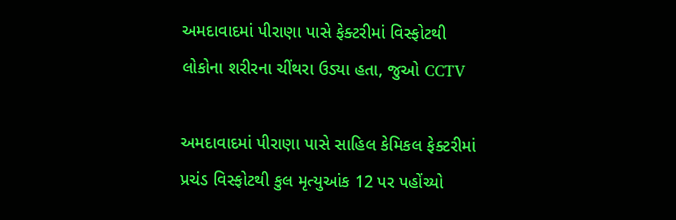અમદાવાદમાં પીરાણા પાસે ફેક્ટરીમાં વિસ્ફોટથી લોકોના શરીરના ચીંથરા ઉડ્યા હતા, જુઓ CCTV

અમદાવાદમાં પીરાણા પાસે સાહિલ કેમિકલ ફેક્ટરીમાં પ્રચંડ વિસ્ફોટથી કુલ મૃત્યુઆંક 12 પર પહોંચ્યો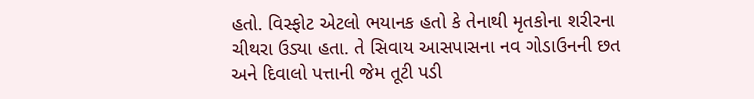હતો. વિસ્ફોટ એટલો ભયાનક હતો કે તેનાથી મૃતકોના શરીરના ચીથરા ઉડ્યા હતા. તે સિવાય આસપાસના નવ ગોડાઉનની છત અને દિવાલો પત્તાની જેમ તૂટી પડી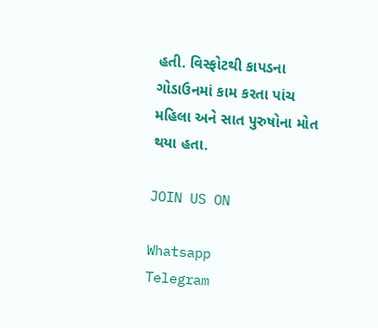હતી. વિસ્ફોટથી કાપડના ગોડાઉનમાં કામ કરતા પાંચ મહિલા અને સાત પુરુષોના મોત થયા હતા.

JOIN US ON

Whatsapp
Telegram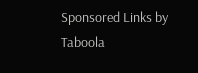Sponsored Links by Taboola